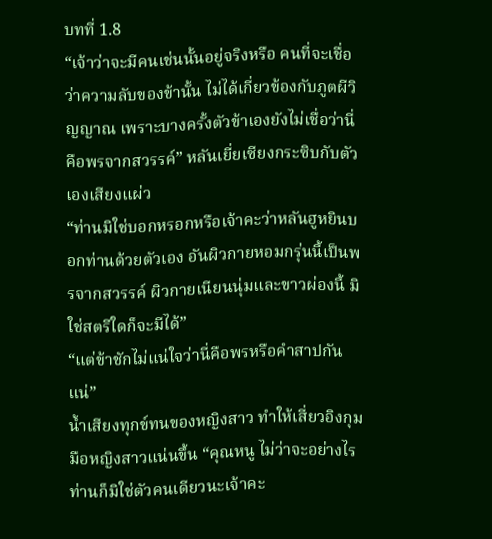บทที่ 1.8
“เจ้าว่าจะมีคนเช่นนั้นอยู่จริงหรือ คนที่จะเชื่อว่าความลับของข้านั้น ไม่ได้เกี่ยวข้องกับภูตผีวิญญาณ เพราะบางครั้งตัวข้าเองยังไม่เชื่อว่านี่คือพรจากสวรรค์” หลันเยี่ยเซียงกระซิบกับตัวเองเสียงแผ่ว
“ท่านมิใช่บอกหรอกหรือเจ้าคะว่าหลันฮูหยินบอกท่านด้วยตัวเอง อันผิวกายหอมกรุ่นนี้เป็นพรจากสวรรค์ ผิวกายเนียนนุ่มและขาวผ่องนี้ มิใช่สตรีใดก็จะมีได้”
“แต่ข้าชักไม่แน่ใจว่านี่คือพรหรือคำสาปกันแน่”
น้ำเสียงทุกข์ทนของหญิงสาว ทำให้เสี่ยวอิงกุมมือหญิงสาวแน่นขึ้น “คุณหนู ไม่ว่าจะอย่างไรท่านก็มิใช่ตัวคนเดียวนะเจ้าคะ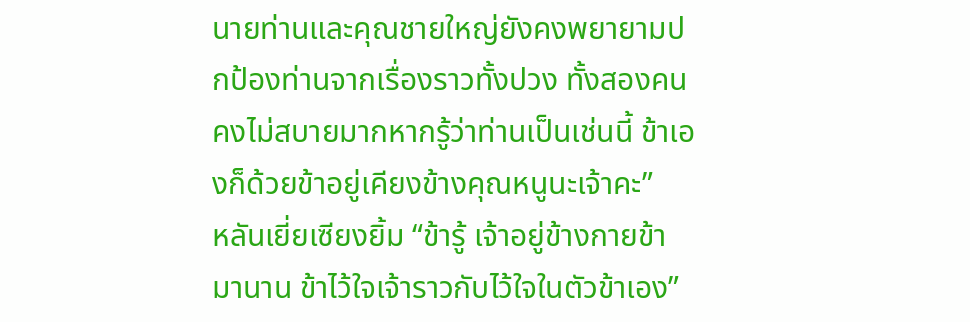นายท่านและคุณชายใหญ่ยังคงพยายามปกป้องท่านจากเรื่องราวทั้งปวง ทั้งสองคนคงไม่สบายมากหากรู้ว่าท่านเป็นเช่นนี้ ข้าเองก็ด้วยข้าอยู่เคียงข้างคุณหนูนะเจ้าคะ”
หลันเยี่ยเซียงยิ้ม “ข้ารู้ เจ้าอยู่ข้างกายข้ามานาน ข้าไว้ใจเจ้าราวกับไว้ใจในตัวข้าเอง”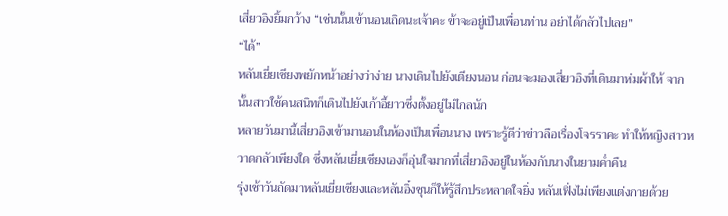เสี่ยวอิงยิ้มกว้าง “เช่นนั้นเข้านอนเถิดนะเจ้าคะ ข้าจะอยู่เป็นเพื่อนท่าน อย่าได้กลัวไปเลย”
“ได้”
หลันเยี่ยเซียงพยักหน้าอย่างว่าง่าย นางเดินไปยังเตียงนอน ก่อนจะมองเสี่ยวอิงที่เดินมาห่มผ้าให้ จากนั้นสาวใช้คนสนิทก็เดินไปยังเก้าอี้ยาวซึ่งตั้งอยู่ไม่ไกลนัก
หลายวันมานี้เสี่ยวอิงเข้ามานอนในห้องเป็นเพื่อนนาง เพราะรู้ดีว่าข่าวลือเรื่องโจรราคะ ทำให้หญิงสาวหวาดกลัวเพียงใด ซึ่งหลันเยี่ยเซียงเองก็อุ่นใจมากที่เสี่ยวอิงอยู่ในห้องกับนางในยามค่ำคืน
รุ่งเช้าวันถัดมาหลันเยี่ยเซียงและหลันอิ๋งชุนก็ให้รู้สึกประหลาดใจยิ่ง หลันเฟิ่งไม่เพียงแต่งกายด้วย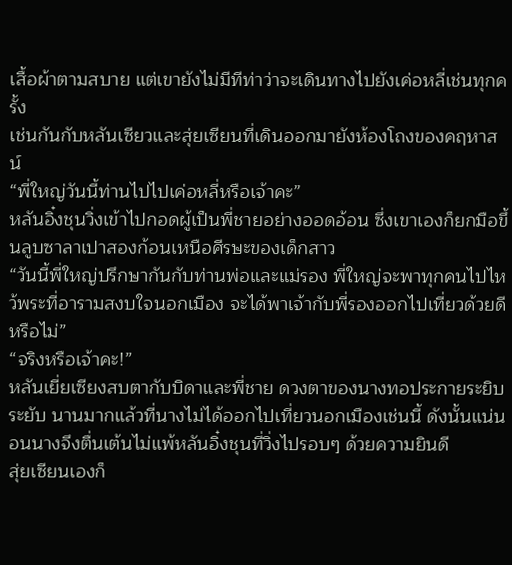เสื้อผ้าตามสบาย แต่เขายังไม่มีทีท่าว่าจะเดินทางไปยังเค่อหลี่เช่นทุกครั้ง
เช่นกันกับหลันเซียวและสุ่ยเซียนที่เดินออกมายังห้องโถงของคฤหาสน์
“พี่ใหญ่วันนี้ท่านไปไปเค่อหลี่หรือเจ้าคะ”
หลันอิ๋งชุนวิ่งเข้าไปกอดผู้เป็นพี่ชายอย่างออดอ้อน ซึ่งเขาเองก็ยกมือขึ้นลูบซาลาเปาสองก้อนเหนือศีรษะของเด็กสาว
“วันนี้พี่ใหญ่ปรึกษากันกับท่านพ่อและแม่รอง พี่ใหญ่จะพาทุกคนไปไหว้พระที่อารามสงบใจนอกเมือง จะได้พาเจ้ากับพี่รองออกไปเที่ยวด้วยดีหรือไม่”
“จริงหรือเจ้าคะ!”
หลันเยี่ยเซียงสบตากับบิดาและพี่ชาย ดวงตาของนางทอประกายระยิบระยับ นานมากแล้วที่นางไม่ได้ออกไปเที่ยวนอกเมืองเช่นนี้ ดังนั้นแน่นอนนางจึงตื่นเต้นไม่แพ้หลันอิ๋งชุนที่วิ่งไปรอบๆ ด้วยความยินดี
สุ่ยเซียนเองก็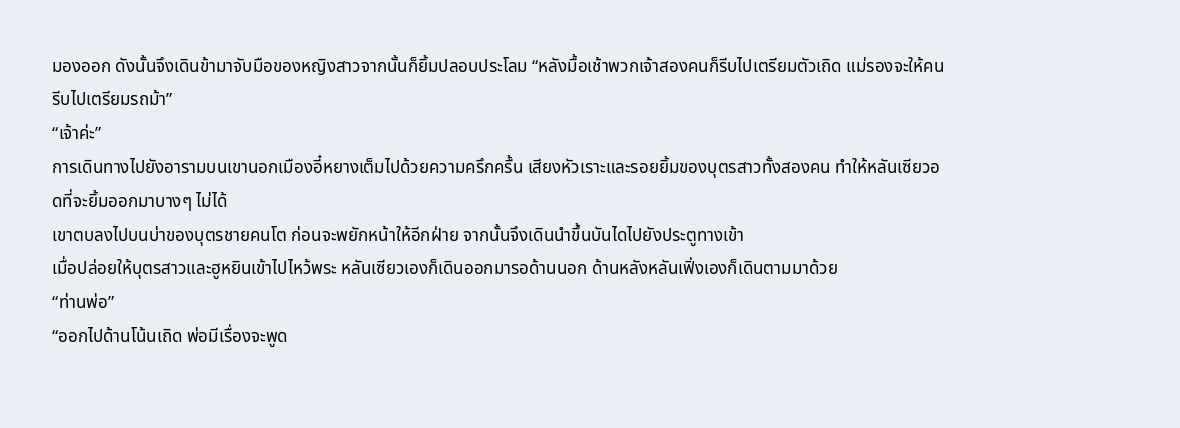มองออก ดังนั้นจึงเดินข้ามาจับมือของหญิงสาวจากนั้นก็ยิ้มปลอบประโลม “หลังมื้อเช้าพวกเจ้าสองคนก็รีบไปเตรียมตัวเถิด แม่รองจะให้คนรีบไปเตรียมรถม้า”
“เจ้าค่ะ”
การเดินทางไปยังอารามบนเขานอกเมืองอี๋หยางเต็มไปด้วยความครึกครื้น เสียงหัวเราะและรอยยิ้มของบุตรสาวทั้งสองคน ทำให้หลันเซียวอดที่จะยิ้มออกมาบางๆ ไม่ได้
เขาตบลงไปบนบ่าของบุตรชายคนโต ก่อนจะพยักหน้าให้อีกฝ่าย จากนั้นจึงเดินนำขึ้นบันไดไปยังประตูทางเข้า
เมื่อปล่อยให้บุตรสาวและฮูหยินเข้าไปไหว้พระ หลันเซียวเองก็เดินออกมารอด้านนอก ด้านหลังหลันเฟิ่งเองก็เดินตามมาด้วย
“ท่านพ่อ”
“ออกไปด้านโน้นเถิด พ่อมีเรื่องจะพูด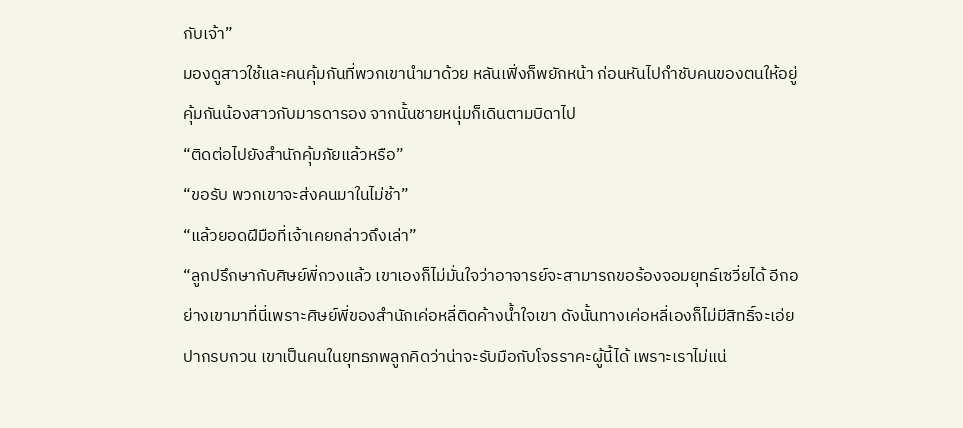กับเจ้า”
มองดูสาวใช้และคนคุ้มกันที่พวกเขานำมาด้วย หลันเฟิ่งก็พยักหน้า ก่อนหันไปกำชับคนของตนให้อยู่คุ้มกันน้องสาวกับมารดารอง จากนั้นชายหนุ่มก็เดินตามบิดาไป
“ติดต่อไปยังสำนักคุ้มภัยแล้วหรือ”
“ขอรับ พวกเขาจะส่งคนมาในไม่ช้า”
“แล้วยอดฝีมือที่เจ้าเคยกล่าวถึงเล่า”
“ลูกปรึกษากับศิษย์พี่กวงแล้ว เขาเองก็ไม่มั่นใจว่าอาจารย์จะสามารถขอร้องจอมยุทธ์เซวี่ยได้ อีกอย่างเขามาที่นี่เพราะศิษย์พี่ของสำนักเค่อหลี่ติดค้างน้ำใจเขา ดังนั้นทางเค่อหลี่เองก็ไม่มีสิทธิ์จะเอ่ยปากรบกวน เขาเป็นคนในยุทธภพลูกคิดว่าน่าจะรับมือกับโจรราคะผู้นี้ได้ เพราะเราไม่แน่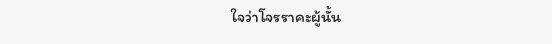ใจว่าโจรราคะผู้นั้น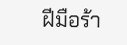ฝีมือร้า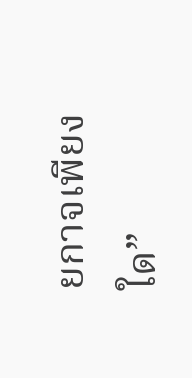ยกาจเพียงใด”